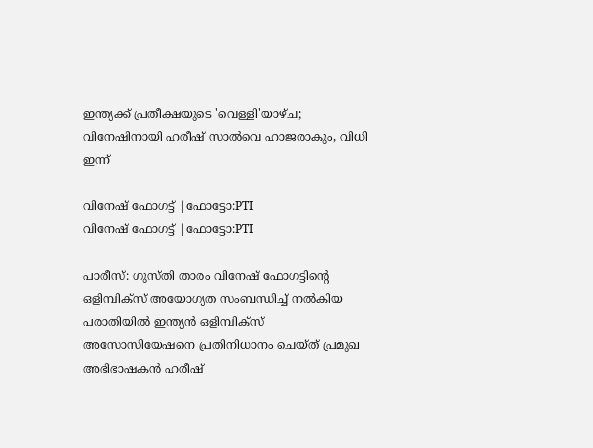ഇന്ത്യക്ക് പ്രതീക്ഷയുടെ 'വെള്ളി'യാഴ്ച; വിനേഷിനായി ഹരീഷ് സാല്‍വെ ഹാജരാകും, വിധി ഇന്ന്

വിനേഷ് ഫോഗട്ട് |ഫോട്ടോ:PTI
വിനേഷ് ഫോഗട്ട് |ഫോട്ടോ:PTI

പാരീസ്: ഗുസ്തി താരം വിനേഷ് ഫോഗട്ടിന്റെ ഒളിമ്പിക്‌സ് അയോഗ്യത സംബന്ധിച്ച് നല്‍കിയ പരാതിയില്‍ ഇന്ത്യന്‍ ഒളിമ്പിക്‌സ്‌ അസോസിയേഷനെ പ്രതിനിധാനം ചെയ്ത് പ്രമുഖ അഭിഭാഷകൻ ഹരീഷ്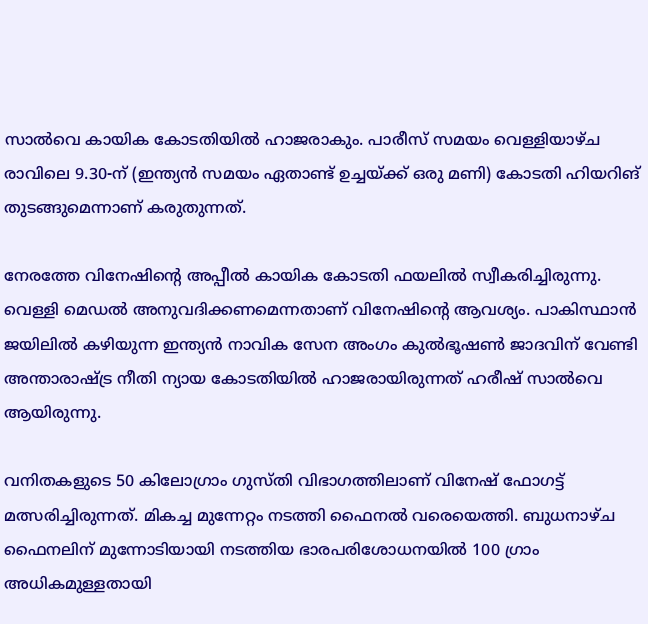സാല്‍വെ കായിക കോടതിയില്‍ ഹാജരാകും. പാരീസ് സമയം വെള്ളിയാഴ്ച രാവിലെ 9.30-ന് (ഇന്ത്യന്‍ സമയം ഏതാണ്ട് ഉച്ചയ്ക്ക് ഒരു മണി) കോടതി ഹിയറിങ് തുടങ്ങുമെന്നാണ് കരുതുന്നത്.

നേരത്തേ വിനേഷിന്റെ അപ്പീല്‍ കായിക കോടതി ഫയലില്‍ സ്വീകരിച്ചിരുന്നു. വെള്ളി മെഡല്‍ അനുവദിക്കണമെന്നതാണ് വിനേഷിന്റെ ആവശ്യം. പാകിസ്ഥാൻ ജയിലിൽ കഴിയുന്ന ഇന്ത്യൻ നാവിക സേന അംഗം കുൽഭൂഷൺ ജാദവിന് വേണ്ടി അന്താരാഷ്ട്ര നീതി ന്യായ കോടതിയിൽ ഹാജരായിരുന്നത് ഹരീഷ് സാൽവെ ആയിരുന്നു.

വനിതകളുടെ 50 കിലോഗ്രാം ഗുസ്തി വിഭാഗത്തിലാണ് വിനേഷ് ഫോഗട്ട് മത്സരിച്ചിരുന്നത്. മികച്ച മുന്നേറ്റം നടത്തി ഫൈനല്‍ വരെയെത്തി. ബുധനാഴ്ച ഫൈനലിന് മുന്നോടിയായി നടത്തിയ ഭാരപരിശോധനയില്‍ 100 ഗ്രാം അധികമുള്ളതായി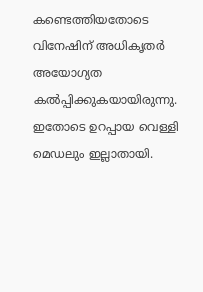കണ്ടെത്തിയതോടെ വിനേഷിന് അധികൃതര്‍ അയോഗ്യത കല്‍പ്പിക്കുകയായിരുന്നു. ഇതോടെ ഉറപ്പായ വെള്ളി മെഡലും ഇല്ലാതായി.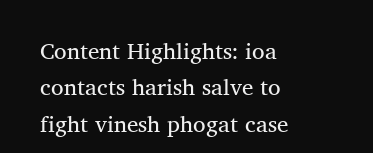Content Highlights: ioa contacts harish salve to fight vinesh phogat case